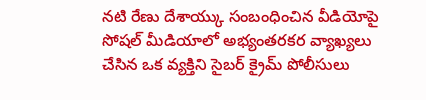నటి రేణు దేశాయ్కు సంబంధించిన వీడియోపై సోషల్ మీడియాలో అభ్యంతరకర వ్యాఖ్యలు చేసిన ఒక వ్యక్తిని సైబర్ క్రైమ్ పోలీసులు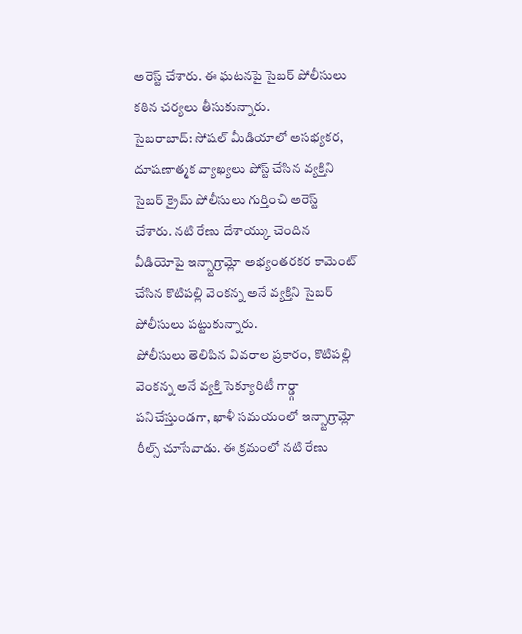అరెస్ట్ చేశారు. ఈ ఘటనపై సైబర్ పోలీసులు కఠిన చర్యలు తీసుకున్నారు.
సైబరాబాద్: సోషల్ మీడియాలో అసభ్యకర, దూషణాత్మక వ్యాఖ్యలు పోస్ట్ చేసిన వ్యక్తిని సైబర్ క్రైమ్ పోలీసులు గుర్తించి అరెస్ట్ చేశారు. నటి రేణు దేశాయ్కు చెందిన వీడియోపై ఇన్స్టాగ్రామ్లో అభ్యంతరకర కామెంట్ చేసిన కొటిపల్లి వెంకన్న అనే వ్యక్తిని సైబర్ పోలీసులు పట్టుకున్నారు.
పోలీసులు తెలిపిన వివరాల ప్రకారం, కొటిపల్లి వెంకన్న అనే వ్యక్తి సెక్యూరిటీ గార్డ్గా పనిచేస్తుండగా, ఖాళీ సమయంలో ఇన్స్టాగ్రామ్లో రీల్స్ చూసేవాడు. ఈ క్రమంలో నటి రేణు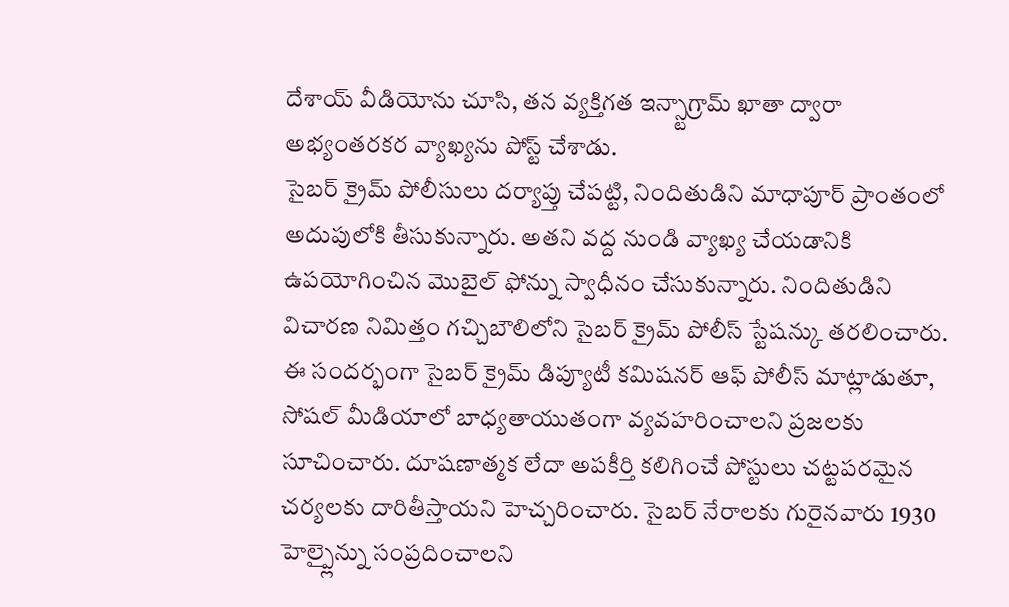దేశాయ్ వీడియోను చూసి, తన వ్యక్తిగత ఇన్స్టాగ్రామ్ ఖాతా ద్వారా అభ్యంతరకర వ్యాఖ్యను పోస్ట్ చేశాడు.
సైబర్ క్రైమ్ పోలీసులు దర్యాప్తు చేపట్టి, నిందితుడిని మాధాపూర్ ప్రాంతంలో అదుపులోకి తీసుకున్నారు. అతని వద్ద నుండి వ్యాఖ్య చేయడానికి ఉపయోగించిన మొబైల్ ఫోన్ను స్వాధీనం చేసుకున్నారు. నిందితుడిని విచారణ నిమిత్తం గచ్చిబౌలిలోని సైబర్ క్రైమ్ పోలీస్ స్టేషన్కు తరలించారు.
ఈ సందర్భంగా సైబర్ క్రైమ్ డిప్యూటీ కమిషనర్ ఆఫ్ పోలీస్ మాట్లాడుతూ, సోషల్ మీడియాలో బాధ్యతాయుతంగా వ్యవహరించాలని ప్రజలకు సూచించారు. దూషణాత్మక లేదా అపకీర్తి కలిగించే పోస్టులు చట్టపరమైన చర్యలకు దారితీస్తాయని హెచ్చరించారు. సైబర్ నేరాలకు గురైనవారు 1930 హెల్ప్లైన్ను సంప్రదించాలని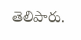తెలిపారు.